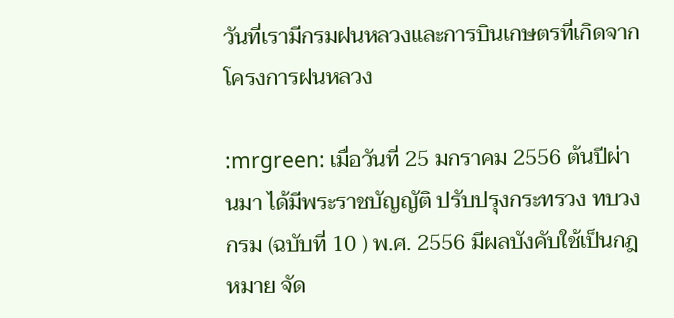วันที่เรามีกรมฝนหลวงและการบินเกษตรที่เกิดจากโครงการฝนหลวง

:mrgreen: เมื่อวันที่ 25 มกราคม 2556 ต้นปีผ่านมา ได้มีพระราชบัญญัติ ปรับปรุงกระทรวง ทบวง กรม (ฉบับที่ 10 ) พ.ศ. 2556 มีผลบังคับใช้เป็นกฎหมาย จัด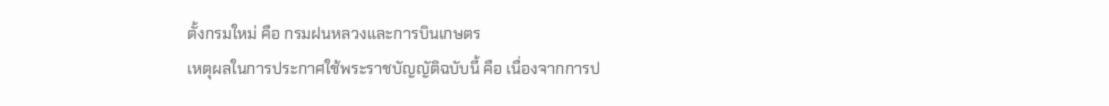ตั้งกรมใหม่ คือ กรมฝนหลวงและการบินเกษตร
เหตุผลในการประกาศใช้พระราชบัญญัติฉบับนี้ คือ เนื่องจากการป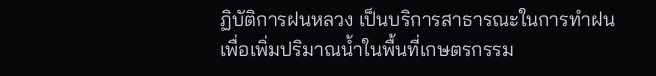ฏิบัติการฝนหลวง เป็นบริการสาธารณะในการทำฝนเพื่อเพิ่มปริมาณน้ำในพื้นที่เกษตรกรรม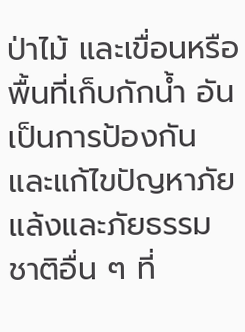ป่าไม้ และเขื่อนหรือพื้นที่เก็บกักน้ำ อันเป็นการป้องกันและแก้ไขปัญหาภัยแล้งและภัยธรรมชาติอื่น ๆ ที่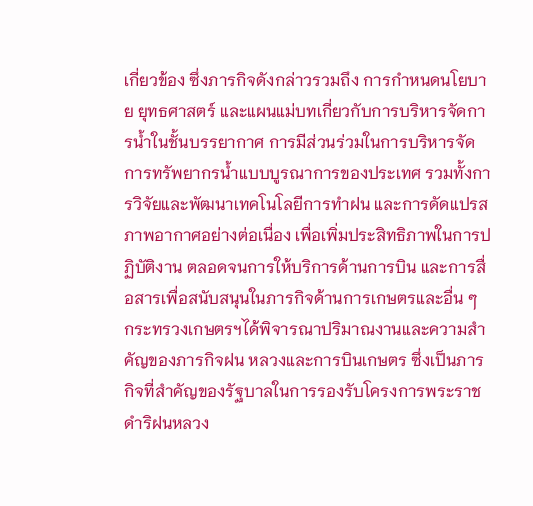เกี่ยวข้อง ซึ่งภารกิจดังกล่าวรวมถึง การกำหนดนโยบาย ยุทธศาสตร์ และแผนแม่บทเกี่ยวกับการบริหารจัดการน้ำในชั้นบรรยากาศ การมีส่วนร่วมในการบริหารจัดการทรัพยากรน้ำแบบบูรณาการของประเทศ รวมทั้งการวิจัยและพัฒนาเทคโนโลยีการทำฝน และการดัดแปรสภาพอากาศอย่างต่อเนื่อง เพื่อเพิ่มประสิทธิภาพในการปฏิบัติงาน ตลอดจนการให้บริการด้านการบิน และการสื่อสารเพื่อสนับสนุนในภารกิจด้านการเกษตรและอื่น ๆ
กระทรวงเกษตรฯได้พิจารณาปริมาณงานและความสำคัญของภารกิจฝน หลวงและการบินเกษตร ซึ่งเป็นภารกิจที่สำคัญของรัฐบาลในการรองรับโครงการพระราชดำริฝนหลวง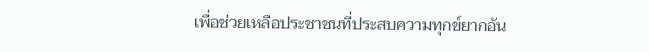เพื่อช่วยเหลือประชาชนที่ประสบความทุกข์ยากอัน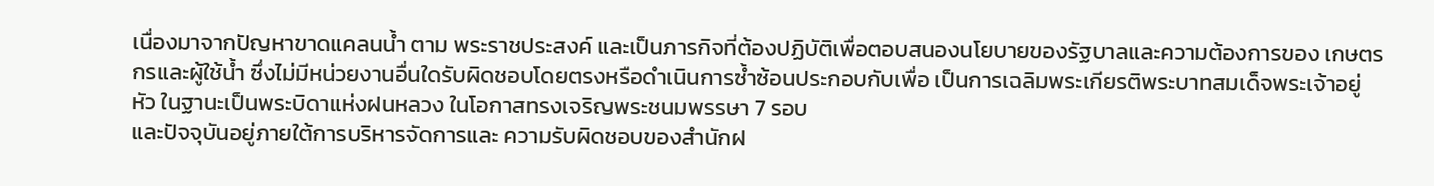เนื่องมาจากปัญหาขาดแคลนน้ำ ตาม พระราชประสงค์ และเป็นภารกิจที่ต้องปฏิบัติเพื่อตอบสนองนโยบายของรัฐบาลและความต้องการของ เกษตรกรและผู้ใช้น้ำ ซึ่งไม่มีหน่วยงานอื่นใดรับผิดชอบโดยตรงหรือดำเนินการซ้ำซ้อนประกอบกับเพื่อ เป็นการเฉลิมพระเกียรติพระบาทสมเด็จพระเจ้าอยู่หัว ในฐานะเป็นพระบิดาแห่งฝนหลวง ในโอกาสทรงเจริญพระชนมพรรษา 7 รอบ
และปัจจุบันอยู่ภายใต้การบริหารจัดการและ ความรับผิดชอบของสำนักฝ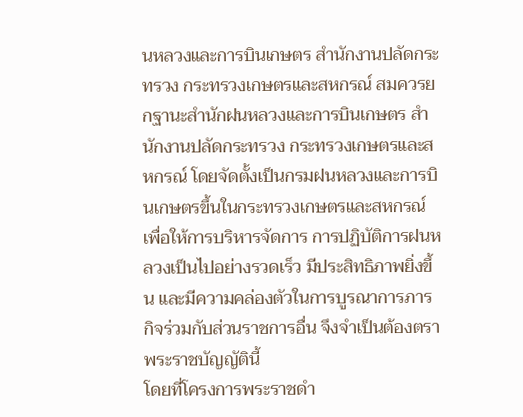นหลวงและการบินเกษตร สำนักงานปลัดกระทรวง กระทรวงเกษตรและสหกรณ์ สมควรยกฐานะสำนักฝนหลวงและการบินเกษตร สำนักงานปลัดกระทรวง กระทรวงเกษตรและสหกรณ์ โดยจัดตั้งเป็นกรมฝนหลวงและการบินเกษตรขึ้นในกระทรวงเกษตรและสหกรณ์ เพื่อให้การบริหารจัดการ การปฏิบัติการฝนหลวงเป็นไปอย่างรวดเร็ว มีประสิทธิภาพยิ่งขึ้น และมีความคล่องตัวในการบูรณาการภารกิจร่วมกับส่วนราชการอื่น จึงจำเป็นต้องตราพระราชบัญญัตินี้
โดยที่โครงการพระราชดำ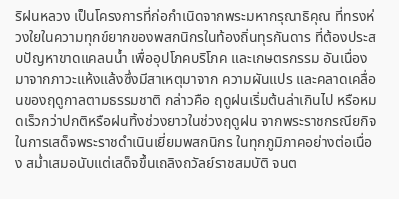ริฝนหลวง เป็นโครงการที่ก่อกำเนิดจากพระมหากรุณาธิคุณ ที่ทรงห่วงใยในความทุกข์ยากของพสกนิกรในท้องถิ่นทุรกันดาร ที่ต้องประสบปัญหาขาดแคลนน้ำ เพื่ออุปโภคบริโภค และเกษตรกรรม อันเนื่องมาจากภาวะแห้งแล้งซึ่งมีสาเหตุมาจาก ความผันแปร และคลาดเคลื่อนของฤดูกาลตามธรรมชาติ กล่าวคือ ฤดูฝนเริ่มต้นล่าเกินไป หรือหมดเร็วกว่าปกติหรือฝนทิ้งช่วงยาวในช่วงฤดูฝน จากพระราชกรณียกิจ ในการเสด็จพระราชดำเนินเยี่ยมพสกนิกร ในทุกภูมิภาคอย่างต่อเนื่อง สม่ำเสมอนับแต่เสด็จขึ้นเถลิงถวัลย์ราชสมบัติ จนต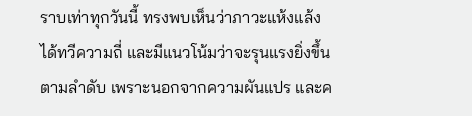ราบเท่าทุกวันนี้ ทรงพบเห็นว่าภาวะแห้งแล้ง ได้ทวีความถี่ และมีแนวโน้มว่าจะรุนแรงยิ่งขึ้นตามลำดับ เพราะนอกจากความผันแปร และค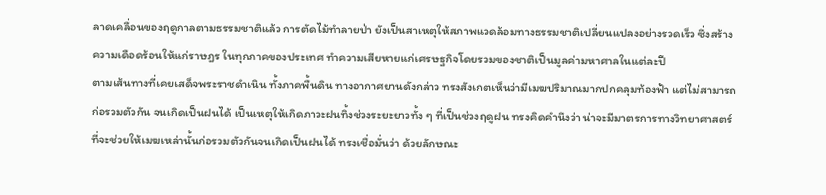ลาดเคลื่อนของฤดูกาลตามธรรมชาติแล้ว การตัดไม้ทำลายป่า ยังเป็นสาเหตุให้สภาพแวดล้อมทางธรรมชาติเปลี่ยนแปลงอย่างรวดเร็ว ซึ่งสร้างความเดือดร้อนให้แก่ราษฎร ในทุกภาคของประเทศ ทำความเสียหายแก่เศรษฐกิจโดยรวมของชาติเป็นมูลค่ามหาศาลในแต่ละปี
ตามเส้นทางที่เคยเสด็จพระราชดำเนิน ทั้งภาคพื้นดิน ทางอากาศยานดังกล่าว ทรงสังเกตเห็นว่ามีเมฆปริมาณมากปกคลุมท้องฟ้า แต่ไม่สามารถก่อรวมตัวกัน จนเกิดเป็นฝนได้ เป็นเหตุให้เกิดภาวะฝนทิ้งช่วงระยะยาวทั้ง ๆ ที่เป็นช่วงฤดูฝน ทรงคิดคำนึงว่า น่าจะมีมาตรการทางวิทยาศาสตร์ ที่จะช่วยให้เมฆเหล่านั้นก่อรวมตัวกันจนเกิดเป็นฝนได้ ทรงเชื่อมั่นว่า ด้วยลักษณะ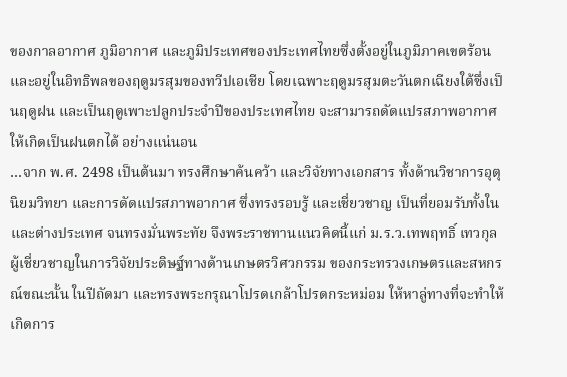ของกาลอากาศ ภูมิอากาศ และภูมิประเทศของประเทศไทยซึ่งตั้งอยู่ในภูมิภาคเขตร้อน และอยู่ในอิทธิพลของฤดูมรสุมของทวีปเอเชีย โดยเฉพาะฤดูมรสุมตะวันตกเฉียงใต้ซึ่งเป็นฤดูฝน และเป็นฤดูเพาะปลูกประจำปีของประเทศไทย จะสามารถดัดแปรสภาพอากาศ ให้เกิดเป็นฝนตกได้ อย่างแน่นอน
…จาก พ.ศ. 2498 เป็นต้นมา ทรงศึกษาค้นคว้า และวิจัยทางเอกสาร ทั้งด้านวิชาการอุตุนิยมวิทยา และการดัดแปรสภาพอากาศ ซึ่งทรงรอบรู้ และเชี่ยวชาญ เป็นที่ยอมรับทั้งใน และต่างประเทศ จนทรงมั่นพระทัย จึงพระราชทานแนวคิดนี้แก่ ม.ร.ว.เทพฤทธิ์ เทวกุล ผู้เชี่ยวชาญในการวิจัยประดิษฐ์ทางด้านเกษตรวิศวกรรม ของกระทรวงเกษตรและสหกรณ์ขณะนั้น ในปีถัดมา และทรงพระกรุณาโปรดเกล้าโปรดกระหม่อม ให้หาลู่ทางที่จะทำให้เกิดการ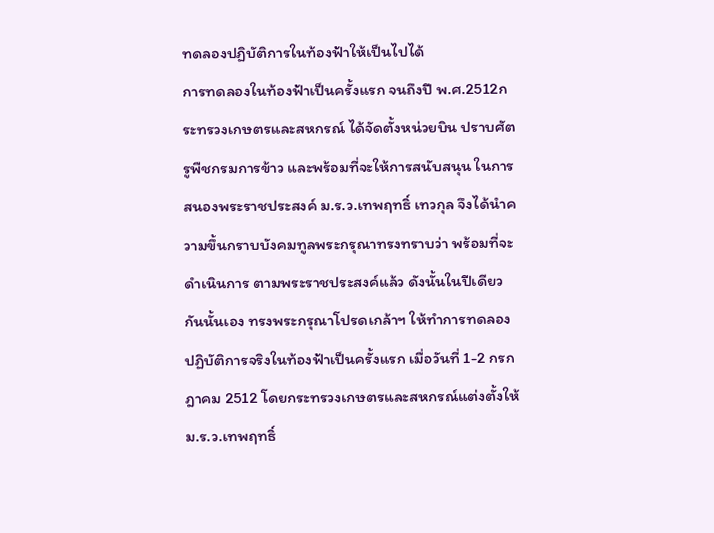ทดลองปฏิบัติการในท้องฟ้าให้เป็นไปได้
การทดลองในท้องฟ้าเป็นครั้งแรก จนถึงปี พ.ศ.2512กระทรวงเกษตรและสหกรณ์ ได้จัดตั้งหน่วยบิน ปราบศัตรูพืชกรมการข้าว และพร้อมที่จะให้การสนับสนุน ในการสนองพระราชประสงค์ ม.ร.ว.เทพฤทธิ์ เทวกุล จึงได้นำความขึ้นกราบบังคมทูลพระกรุณาทรงทราบว่า พร้อมที่จะดำเนินการ ตามพระราชประสงค์แล้ว ดังนั้นในปีเดียวกันนั้นเอง ทรงพระกรุณาโปรดเกล้าฯ ให้ทำการทดลองปฏิบัติการจริงในท้องฟ้าเป็นครั้งแรก เมื่อวันที่ 1-2 กรกฎาคม 2512 โดยกระทรวงเกษตรและสหกรณ์แต่งตั้งให้ ม.ร.ว.เทพฤทธิ์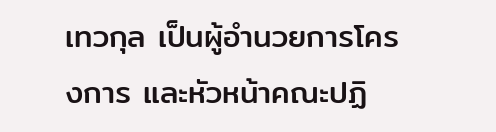เทวกุล เป็นผู้อำนวยการโครงการ และหัวหน้าคณะปฏิ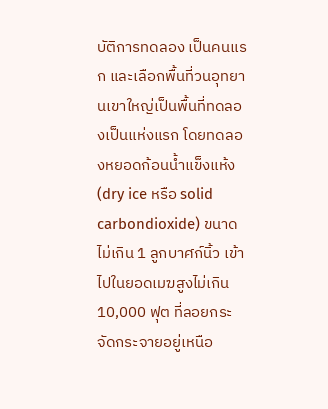บัติการทดลอง เป็นคนแรก และเลือกพื้นที่วนอุทยานเขาใหญ่เป็นพื้นที่ทดลองเป็นแห่งแรก โดยทดลองหยอดก้อนน้ำแข็งแห้ง (dry ice หรือ solid carbondioxide) ขนาดไม่เกิน 1 ลูกบาศก์นิ้ว เข้าไปในยอดเมฆสูงไม่เกิน 10,000 ฟุต ที่ลอยกระจัดกระจายอยู่เหนือ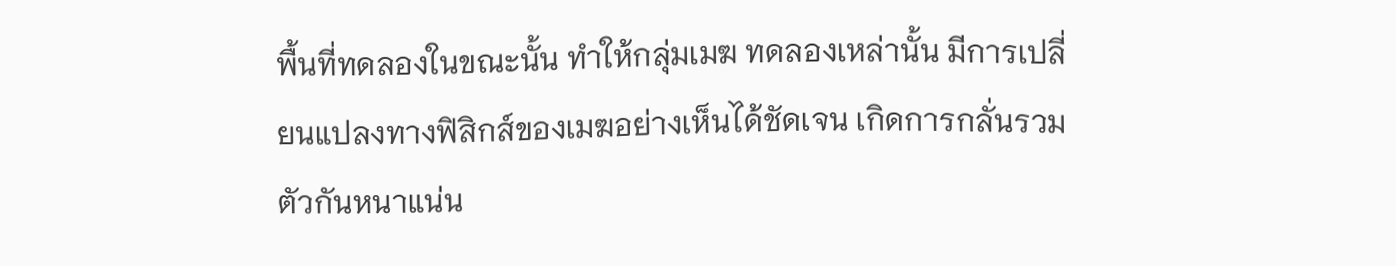พื้นที่ทดลองในขณะนั้น ทำให้กลุ่มเมฆ ทดลองเหล่านั้น มีการเปลี่ยนแปลงทางฟิสิกส์ของเมฆอย่างเห็นได้ชัดเจน เกิดการกลั่นรวมตัวกันหนาแน่น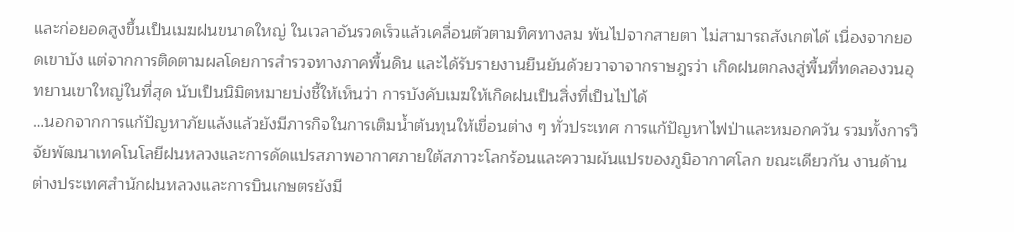และก่อยอดสูงขึ้นเป็นเมฆฝนขนาดใหญ่ ในเวลาอันรวดเร็วแล้วเคลื่อนตัวตามทิศทางลม พ้นไปจากสายตา ไม่สามารถสังเกตได้ เนื่องจากยอดเขาบัง แต่จากการติดตามผลโดยการสำรวจทางภาคพื้นดิน และได้รับรายงานยืนยันด้วยวาจาจากราษฎรว่า เกิดฝนตกลงสู่พื้นที่ทดลองวนอุทยานเขาใหญ่ในที่สุด นับเป็นนิมิตหมายบ่งชี้ให้เห็นว่า การบังคับเมฆให้เกิดฝนเป็นสิ่งที่เป็นไปได้
…นอกจากการแก้ปัญหาภัยแล้งแล้วยังมีภารกิจในการเติมน้ำต้นทุนให้เขื่อนต่าง ๆ ทั่วประเทศ การแก้ปัญหาไฟป่าและหมอกควัน รวมทั้งการวิจัยพัฒนาเทคโนโลยีฝนหลวงและการดัดแปรสภาพอากาศภายใต้สภาวะโลกร้อนและความผันแปรของภูมิอากาศโลก ขณะเดียวกัน งานด้านต่างประเทศสำนักฝนหลวงและการบินเกษตรยังมี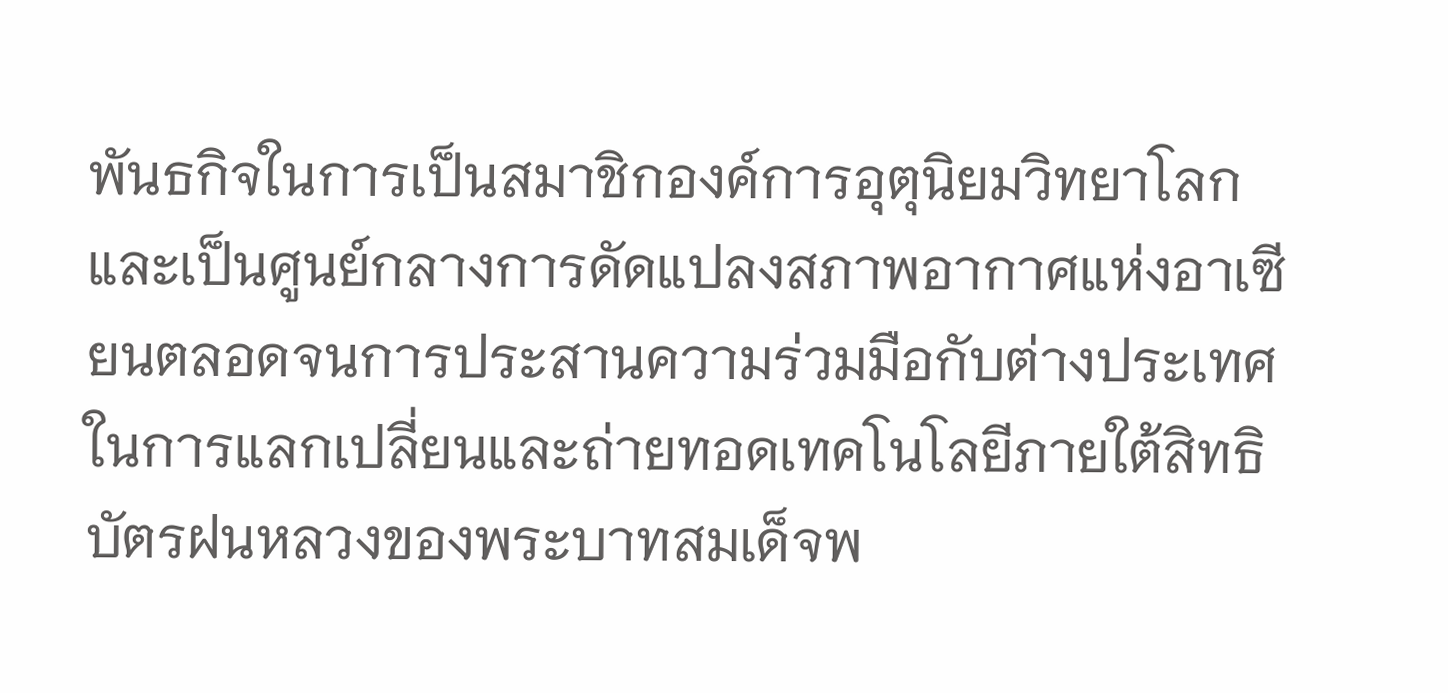พันธกิจในการเป็นสมาชิกองค์การอุตุนิยมวิทยาโลก และเป็นศูนย์กลางการดัดแปลงสภาพอากาศแห่งอาเซียนตลอดจนการประสานความร่วมมือกับต่างประเทศในการแลกเปลี่ยนและถ่ายทอดเทคโนโลยีภายใต้สิทธิบัตรฝนหลวงของพระบาทสมเด็จพ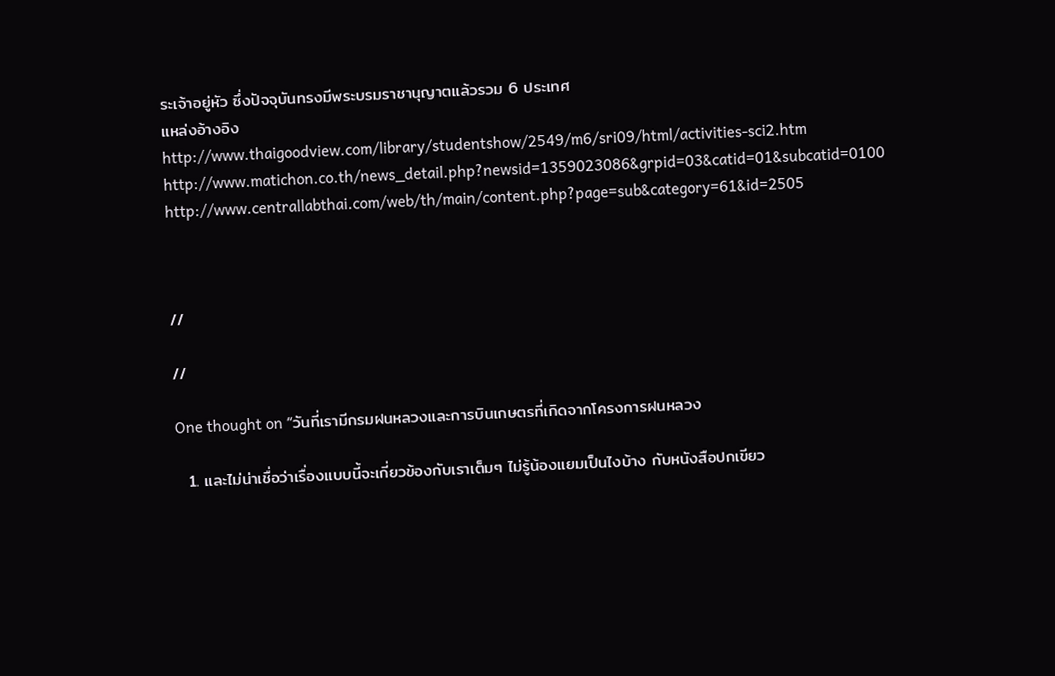ระเจ้าอยู่หัว ซึ่งปัจจุบันทรงมีพระบรมราชานุญาตแล้วรวม 6 ประเทศ
แหล่งอ้างอิง
http://www.thaigoodview.com/library/studentshow/2549/m6/sri09/html/activities-sci2.htm
http://www.matichon.co.th/news_detail.php?newsid=1359023086&grpid=03&catid=01&subcatid=0100
http://www.centrallabthai.com/web/th/main/content.php?page=sub&category=61&id=2505



//

//

One thought on “วันที่เรามีกรมฝนหลวงและการบินเกษตรที่เกิดจากโครงการฝนหลวง

  1. และไม่น่าเชื่อว่าเรื่องแบบนี้จะเกี่ยวข้องกับเราเต็มๆ ไม่รู้น้องแยมเป็นไงบ้าง กับหนังสือปกเขียว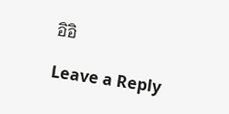อิอิ

Leave a Reply